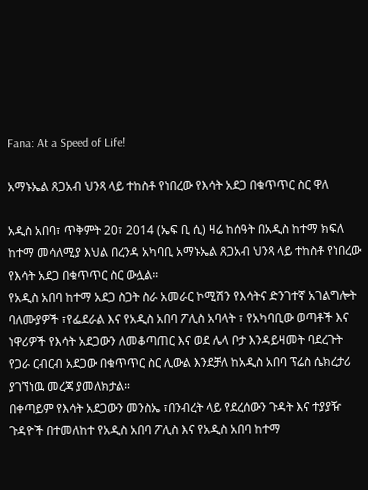Fana: At a Speed of Life!

አማኑኤል ጸጋአብ ህንጻ ላይ ተከስቶ የነበረው የእሳት አደጋ በቁጥጥር ስር ዋለ

አዲስ አበባ፣ ጥቅምት 20፣ 2014 (ኤፍ ቢ ሲ) ዛሬ ከሰዓት በአዲስ ከተማ ክፍለ ከተማ መሳለሚያ እህል በረንዳ አካባቢ አማኑኤል ጸጋአብ ህንጻ ላይ ተከስቶ የነበረው የእሳት አደጋ በቁጥጥር ስር ውሏል።
የአዲስ አበባ ከተማ አደጋ ስጋት ስራ አመራር ኮሚሽን የእሳትና ድንገተኛ አገልግሎት ባለሙያዎች ፣የፌደራል እና የአዲስ አበባ ፖሊስ አባላት ፣ የአካባቢው ወጣቶች እና ነዋሪዎች የእሳት አደጋውን ለመቆጣጠር እና ወደ ሌላ ቦታ እንዳይዛመት ባደረጉት የጋራ ርብርብ አደጋው በቁጥጥር ስር ሊውል እንደቻለ ከአዲስ አበባ ፕሬስ ሴክረታሪ ያገኘነዉ መረጃ ያመለክታል።
በቀጣይም የእሳት አደጋውን መንስኤ ፣በንብረት ላይ የደረሰውን ጉዳት እና ተያያዥ ጉዳዮች በተመለከተ የአዲስ አበባ ፖሊስ እና የአዲስ አበባ ከተማ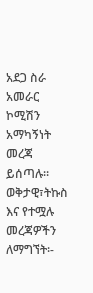አደጋ ስራ አመራር ኮሚሽን አማካኝነት መረጃ ይሰጣሉ።
ወቅታዊ፣ትኩስ እና የተሟሉ መረጃዎችን ለማግኘት፡-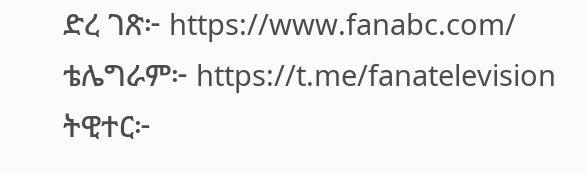ድረ ገጽ፦ https://www.fanabc.com/
ቴሌግራም፦ https://t.me/fanatelevision
ትዊተር፦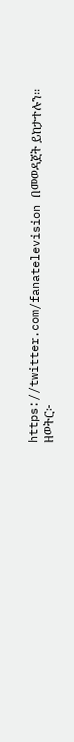https://twitter.com/fanatelevision በመወዳጀት ይከታተሉን፡፡
ዘወትር፦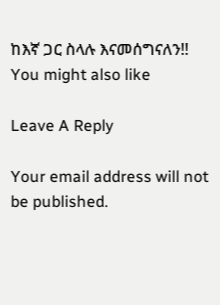ከእኛ ጋር ስላሉ እናመሰግናለን!!
You might also like

Leave A Reply

Your email address will not be published.